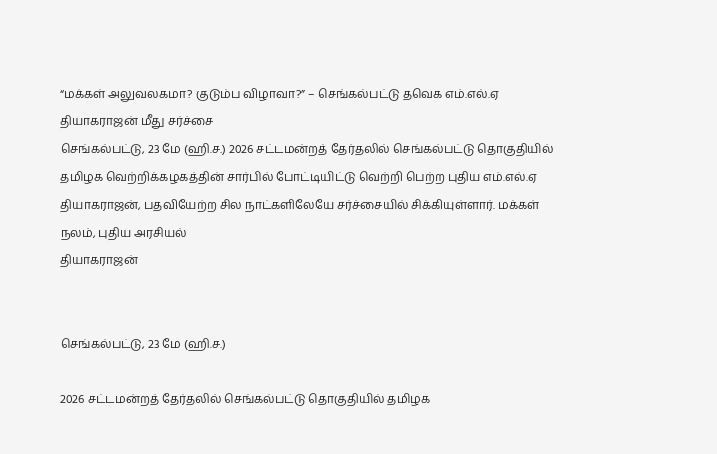“மக்கள் அலுவலகமா? குடும்ப விழாவா?” – செங்கல்பட்டு தவெக எம்.எல்.ஏ தியாகராஜன் மீது சர்ச்சை
செங்கல்பட்டு, 23 மே (ஹி.ச.) 2026 சட்டமன்றத் தேர்தலில் செங்கல்பட்டு தொகுதியில் தமிழக வெற்றிக்கழகத்தின் சார்பில் போட்டியிட்டு வெற்றி பெற்ற புதிய எம்.எல்.ஏ தியாகராஜன், பதவியேற்ற சில நாட்களிலேயே சர்ச்சையில் சிக்கியுள்ளார். மக்கள் நலம், புதிய அரசியல்
தியாகராஜன்


செங்கல்பட்டு, 23 மே (ஹி.ச.)

2026 சட்டமன்றத் தேர்தலில் செங்கல்பட்டு தொகுதியில் தமிழக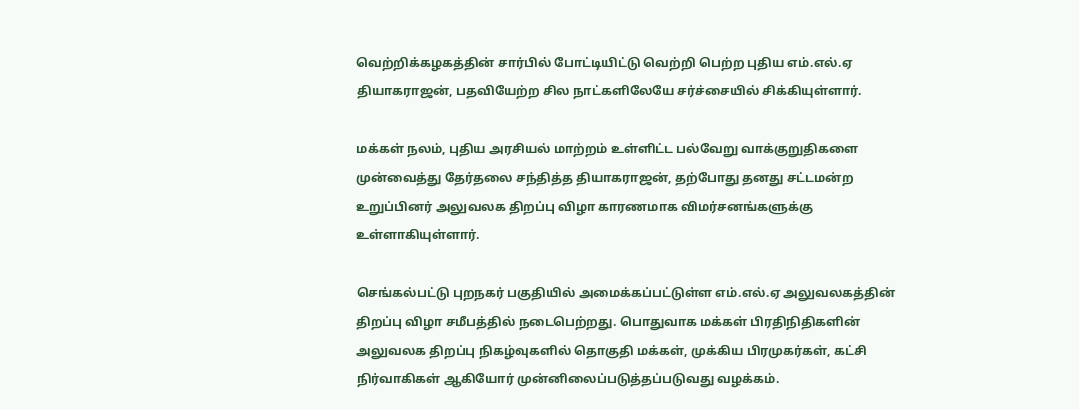வெற்றிக்கழகத்தின் சார்பில் போட்டியிட்டு வெற்றி பெற்ற புதிய எம்.எல்.ஏ தியாகராஜன், பதவியேற்ற சில நாட்களிலேயே சர்ச்சையில் சிக்கியுள்ளார்.

மக்கள் நலம், புதிய அரசியல் மாற்றம் உள்ளிட்ட பல்வேறு வாக்குறுதிகளை முன்வைத்து தேர்தலை சந்தித்த தியாகராஜன், தற்போது தனது சட்டமன்ற உறுப்பினர் அலுவலக திறப்பு விழா காரணமாக விமர்சனங்களுக்கு உள்ளாகியுள்ளார்.

செங்கல்பட்டு புறநகர் பகுதியில் அமைக்கப்பட்டுள்ள எம்.எல்.ஏ அலுவலகத்தின் திறப்பு விழா சமீபத்தில் நடைபெற்றது. பொதுவாக மக்கள் பிரதிநிதிகளின் அலுவலக திறப்பு நிகழ்வுகளில் தொகுதி மக்கள், முக்கிய பிரமுகர்கள், கட்சி நிர்வாகிகள் ஆகியோர் முன்னிலைப்படுத்தப்படுவது வழக்கம்.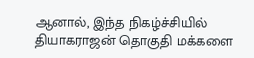ஆனால், இந்த நிகழ்ச்சியில் தியாகராஜன் தொகுதி மக்களை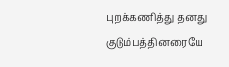புறக்கணித்து தனது குடும்பத்தினரையே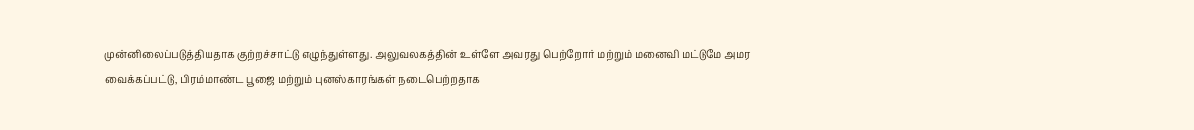முன்னிலைப்படுத்தியதாக குற்றச்சாட்டு எழுந்துள்ளது. அலுவலகத்தின் உள்ளே அவரது பெற்றோர் மற்றும் மனைவி மட்டுமே அமர வைக்கப்பட்டு, பிரம்மாண்ட பூஜை மற்றும் புனஸ்காரங்கள் நடைபெற்றதாக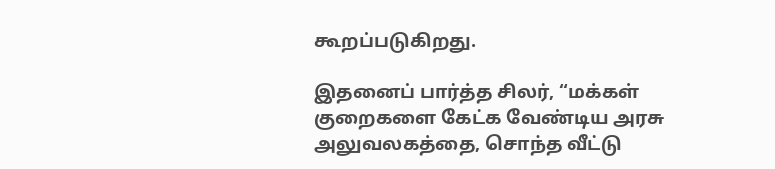கூறப்படுகிறது.

இதனைப் பார்த்த சிலர், “மக்கள் குறைகளை கேட்க வேண்டிய அரசு அலுவலகத்தை, சொந்த வீட்டு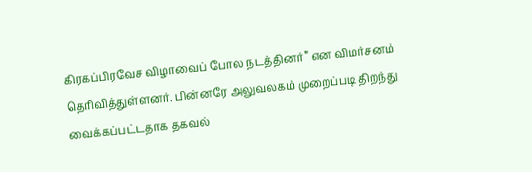கிரகப்பிரவேச விழாவைப் போல நடத்தினர்” என விமர்சனம் தெரிவித்துள்ளனர். பின்னரே அலுவலகம் முறைப்படி திறந்து வைக்கப்பட்டதாக தகவல்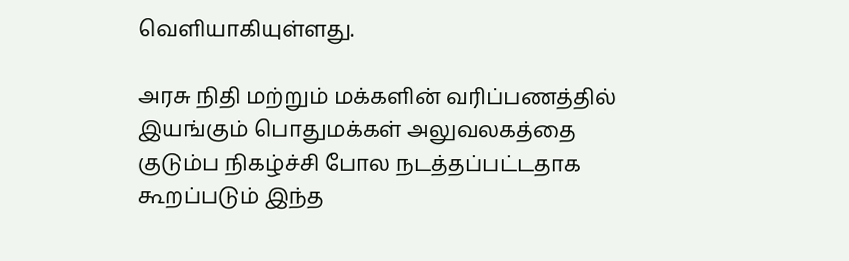வெளியாகியுள்ளது.

அரசு நிதி மற்றும் மக்களின் வரிப்பணத்தில் இயங்கும் பொதுமக்கள் அலுவலகத்தை குடும்ப நிகழ்ச்சி போல நடத்தப்பட்டதாக கூறப்படும் இந்த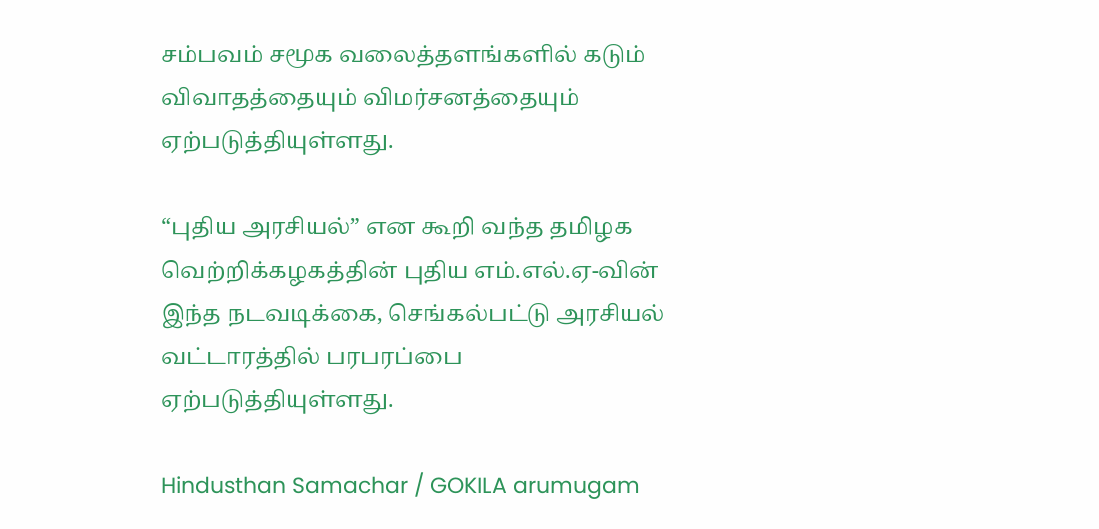சம்பவம் சமூக வலைத்தளங்களில் கடும் விவாதத்தையும் விமர்சனத்தையும் ஏற்படுத்தியுள்ளது.

“புதிய அரசியல்” என கூறி வந்த தமிழக வெற்றிக்கழகத்தின் புதிய எம்.எல்.ஏ-வின் இந்த நடவடிக்கை, செங்கல்பட்டு அரசியல் வட்டாரத்தில் பரபரப்பை ஏற்படுத்தியுள்ளது.

Hindusthan Samachar / GOKILA arumugam